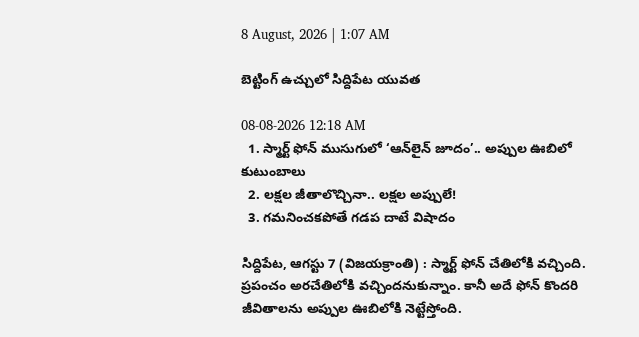8 August, 2026 | 1:07 AM

బెట్టింగ్ ఉచ్చులో సిద్దిపేట యువత

08-08-2026 12:18 AM
  1. స్మార్ట్ ఫోన్ ముసుగులో ‘ఆన్‌లైన్ జూదం’.. అప్పుల ఊబిలో కుటుంబాలు
  2. లక్షల జీతాలొచ్చినా.. లక్షల అప్పులే!
  3. గమనించకపోతే గడప దాటే విషాదం

సిద్దిపేట, ఆగస్టు 7 (విజయక్రాంతి) : స్మార్ట్ ఫోన్ చేతిలోకి వచ్చింది. ప్రపంచం అరచేతిలోకి వచ్చిందనుకున్నాం. కానీ అదే ఫోన్ కొందరి జీవితాలను అప్పుల ఊబిలోకి నెట్టేస్తోంది.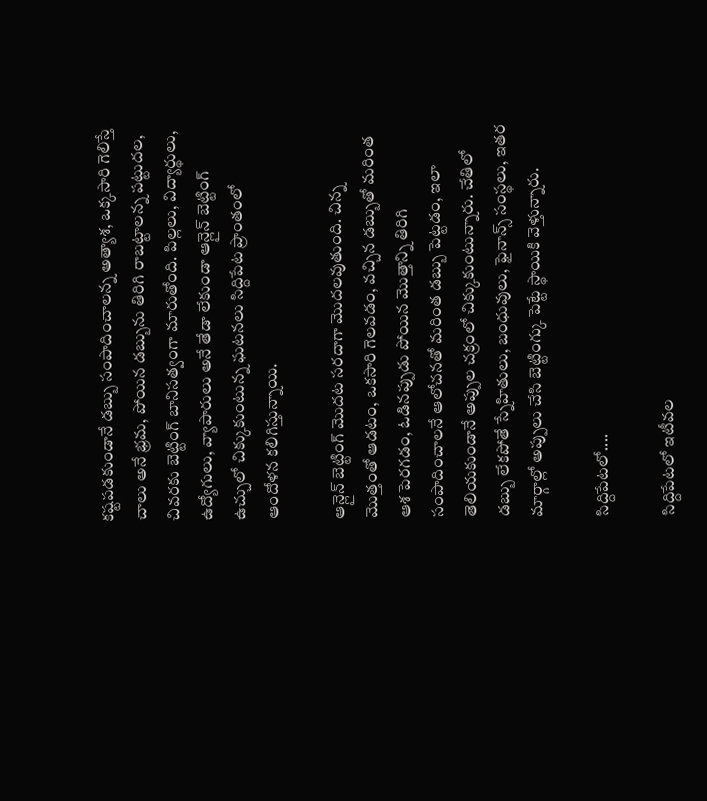కష్టపడకుండానే డబ్బు సంపాదించాలన్న అత్యాశ, ఒక్కసారి గెలిస్తే చాలు అనే భ్రమ, పోయిన డబ్బును తిరిగి రాబట్టాలన్న పట్టుదల, చివరకు బెట్టింగ్ బానిసత్వంగా మారుతోంది. పిల్లలు, విద్యార్థులు, ఉద్యోగులు, వ్యాపారులు అనే తేడా లేకుండా ఆన్లైన్ బెట్టింగ్ ఉచ్చులో చిక్కుకుంటున్న ఘటనలు సిద్దిపేట ప్రాంతంలో ఆందోళన కలిగిస్తున్నాయి.

ఆన్లైన్ బెట్టింగ్ మొదట సరదాగా మొదలవుతుంది. చిన్న మొత్తంతో ఆడటం, ఒకసారి గెలవడం, వచ్చిన డబ్బుతో మరింత ఆశ పెరగడం, ఓడినప్పుడు పోయిన మొత్తాన్ని తిరిగి సంపాదించాలనే ఆలోచనతో మరింత డబ్బు పెట్టడం, ఇలా తెలియకుండానే అప్పుల చక్రంలో చిక్కుకుంటున్నారు. చేతిలో డబ్బు లేకపోతే స్నేహితులు, బంధువులు, ఫైనాన్స్ సంస్థలు, ఇతర మార్గాల్లో అప్పులు చేసి బెట్టింగ్కు పెట్టే స్థాయికి వెళ్తున్నారు.

సిద్దిపేటలో....

సిద్దిపేటలో ఇటీవల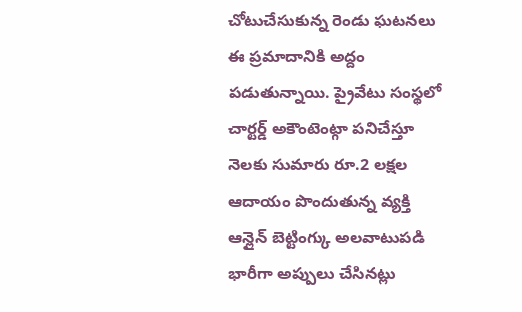చోటుచేసుకున్న రెండు ఘటనలు ఈ ప్రమాదానికి అద్దం పడుతున్నాయి. ప్రైవేటు సంస్థలో చార్టర్డ్ అకౌంటెంట్గా పనిచేస్తూ నెలకు సుమారు రూ.2 లక్షల ఆదాయం పొందుతున్న వ్యక్తి ఆన్లైన్ బెట్టింగ్కు అలవాటుపడి భారీగా అప్పులు చేసినట్లు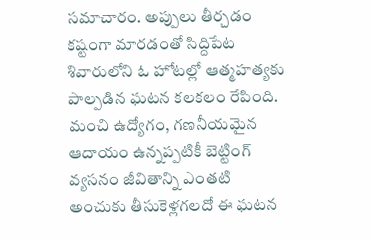సమాచారం. అప్పులు తీర్చడం కష్టంగా మారడంతో సిద్దిపేట శివారులోని ఓ హోటల్లో ఆత్మహత్యకు పాల్పడిన ఘటన కలకలం రేపింది. మంచి ఉద్యోగం, గణనీయమైన ఆదాయం ఉన్నప్పటికీ బెట్టింగ్ వ్యసనం జీవితాన్ని ఎంతటి అంచుకు తీసుకెళ్లగలదో ఈ ఘటన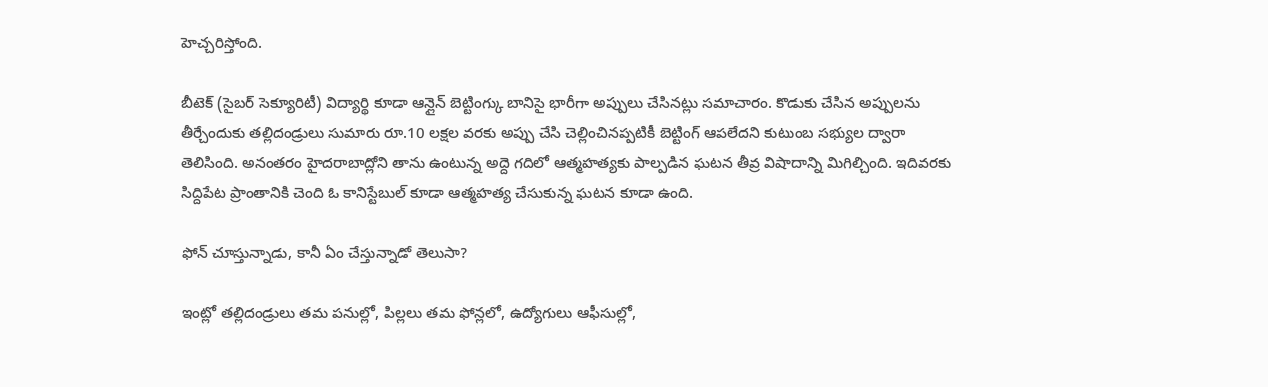హెచ్చరిస్తోంది.

బీటెక్ (సైబర్ సెక్యూరిటీ) విద్యార్థి కూడా ఆన్లైన్ బెట్టింగ్కు బానిసై భారీగా అప్పులు చేసినట్లు సమాచారం. కొడుకు చేసిన అప్పులను తీర్చేందుకు తల్లిదండ్రులు సుమారు రూ.10 లక్షల వరకు అప్పు చేసి చెల్లించినప్పటికీ బెట్టింగ్ ఆపలేదని కుటుంబ సభ్యుల ద్వారా తెలిసింది. అనంతరం హైదరాబాద్లోని తాను ఉంటున్న అద్దె గదిలో ఆత్మహత్యకు పాల్పడిన ఘటన తీవ్ర విషాదాన్ని మిగిల్చింది. ఇదివరకు సిద్దిపేట ప్రాంతానికి చెంది ఓ కానిస్టేబుల్ కూడా ఆత్మహత్య చేసుకున్న ఘటన కూడా ఉంది.

ఫోన్ చూస్తున్నాడు, కానీ ఏం చేస్తున్నాడో తెలుసా?

ఇంట్లో తల్లిదండ్రులు తమ పనుల్లో, పిల్లలు తమ ఫోన్లలో, ఉద్యోగులు ఆఫీసుల్లో,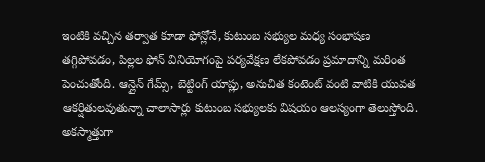ఇంటికి వచ్చిన తర్వాత కూడా ఫోన్లోనే, కుటుంబ సభ్యుల మధ్య సంభాషణ తగ్గిపోవడం, పిల్లల ఫోన్ వినియోగంపై పర్యవేక్షణ లేకపోవడం ప్రమాదాన్ని మరింత పెంచుతోంది. ఆన్లైన్ గేమ్స్, బెట్టింగ్ యాప్లు, అనుచిత కంటెంట్ వంటి వాటికి యువత ఆకర్షితులవుతున్నా చాలాసార్లు కుటుంబ సభ్యులకు విషయం ఆలస్యంగా తెలుస్తోంది. అకస్మాత్తుగా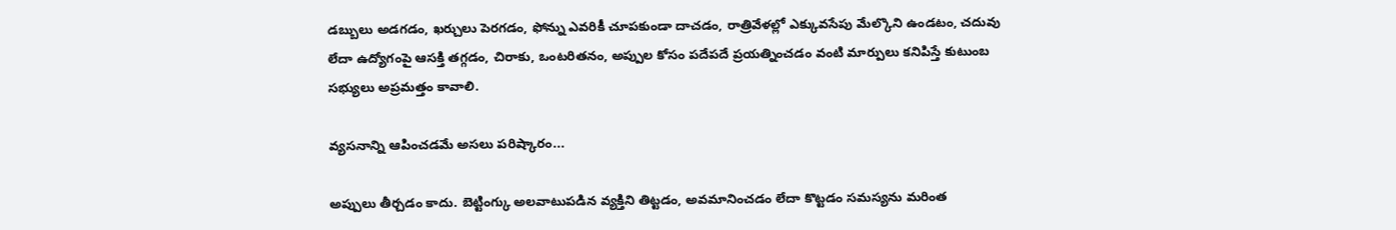డబ్బులు అడగడం, ఖర్చులు పెరగడం, ఫోన్ను ఎవరికీ చూపకుండా దాచడం, రాత్రివేళల్లో ఎక్కువసేపు మేల్కొని ఉండటం, చదువు లేదా ఉద్యోగంపై ఆసక్తి తగ్గడం, చిరాకు, ఒంటరితనం, అప్పుల కోసం పదేపదే ప్రయత్నించడం వంటి మార్పులు కనిపిస్తే కుటుంబ సభ్యులు అప్రమత్తం కావాలి.

వ్యసనాన్ని ఆపించడమే అసలు పరిష్కారం...

అప్పులు తీర్చడం కాదు. బెట్టింగ్కు అలవాటుపడిన వ్యక్తిని తిట్టడం, అవమానించడం లేదా కొట్టడం సమస్యను మరింత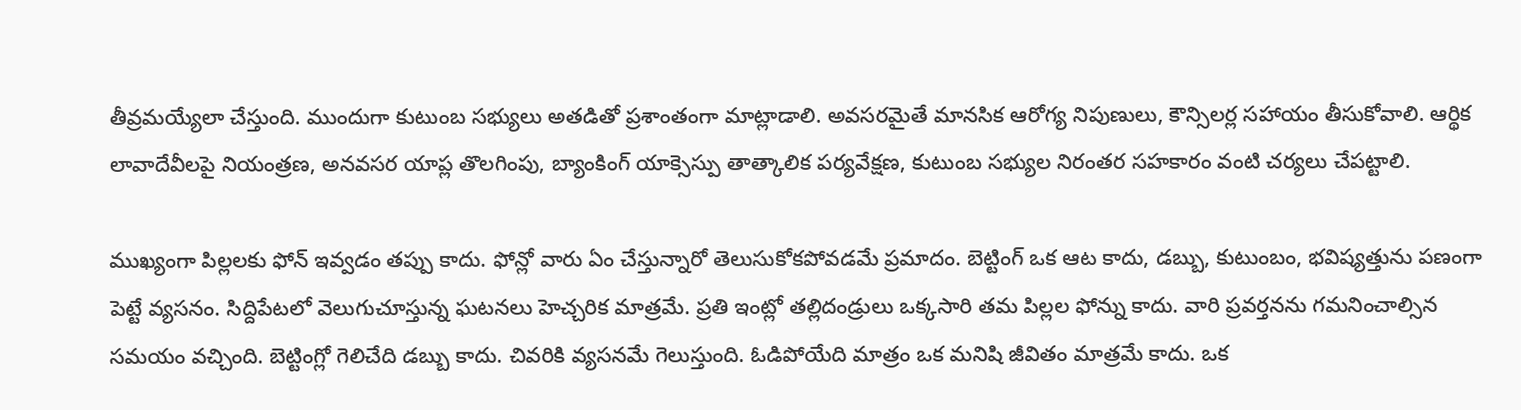తీవ్రమయ్యేలా చేస్తుంది. ముందుగా కుటుంబ సభ్యులు అతడితో ప్రశాంతంగా మాట్లాడాలి. అవసరమైతే మానసిక ఆరోగ్య నిపుణులు, కౌన్సిలర్ల సహాయం తీసుకోవాలి. ఆర్థిక లావాదేవీలపై నియంత్రణ, అనవసర యాప్ల తొలగింపు, బ్యాంకింగ్ యాక్సెస్పు తాత్కాలిక పర్యవేక్షణ, కుటుంబ సభ్యుల నిరంతర సహకారం వంటి చర్యలు చేపట్టాలి.

ముఖ్యంగా పిల్లలకు ఫోన్ ఇవ్వడం తప్పు కాదు. ఫోన్లో వారు ఏం చేస్తున్నారో తెలుసుకోకపోవడమే ప్రమాదం. బెట్టింగ్ ఒక ఆట కాదు, డబ్బు, కుటుంబం, భవిష్యత్తును పణంగా పెట్టే వ్యసనం. సిద్దిపేటలో వెలుగుచూస్తున్న ఘటనలు హెచ్చరిక మాత్రమే. ప్రతి ఇంట్లో తల్లిదండ్రులు ఒక్కసారి తమ పిల్లల ఫోన్ను కాదు. వారి ప్రవర్తనను గమనించాల్సిన సమయం వచ్చింది. బెట్టింగ్లో గెలిచేది డబ్బు కాదు. చివరికి వ్యసనమే గెలుస్తుంది. ఓడిపోయేది మాత్రం ఒక మనిషి జీవితం మాత్రమే కాదు. ఒక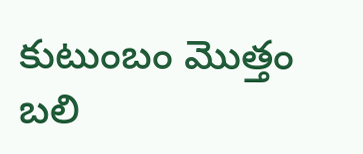కుటుంబం మొత్తం బలి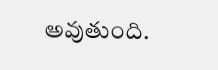అవుతుంది.